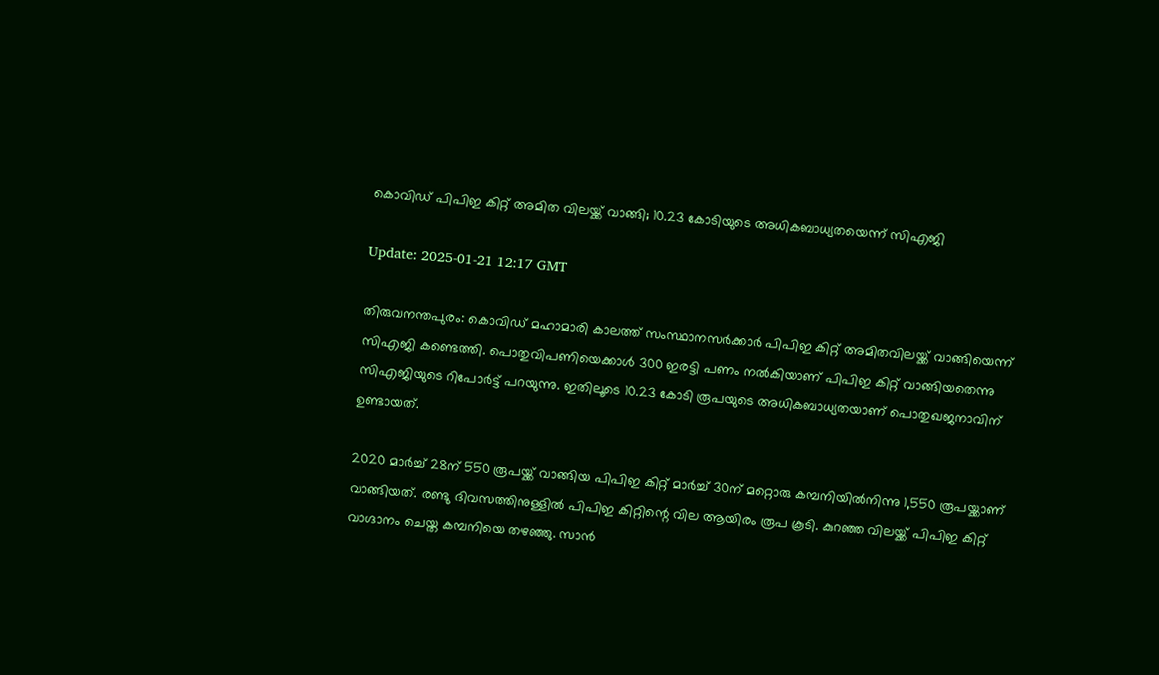കൊവിഡ് പിപിഇ കിറ്റ് അമിത വിലയ്ക്ക് വാങ്ങി; 10.23 കോടിയുടെ അധികബാധ്യതയെന്ന് സിഎജി

Update: 2025-01-21 12:17 GMT

തിരുവനന്തപുരം: കൊവിഡ് മഹാമാരി കാലത്ത് സംസ്ഥാനസര്‍ക്കാര്‍ പിപിഇ കിറ്റ് അമിതവിലയ്ക്ക് വാങ്ങിയെന്ന് സിഎജി കണ്ടെത്തി. പൊതുവിപണിയെക്കാള്‍ 300 ഇരട്ടി പണം നല്‍കിയാണ് പിപിഇ കിറ്റ് വാങ്ങിയതെന്നു സിഎജിയുടെ റിപോര്‍ട്ട് പറയുന്നു. ഇതിലൂടെ 10.23 കോടി രൂപയുടെ അധികബാധ്യതയാണ് പൊതുഖജനാവിന് ഉണ്ടായത്.

2020 മാര്‍ച്ച് 28ന് 550 രൂപയ്ക്ക് വാങ്ങിയ പിപിഇ കിറ്റ് മാര്‍ച്ച് 30ന് മറ്റൊരു കമ്പനിയില്‍നിന്നു 1,550 രൂപയ്ക്കാണ് വാങ്ങിയത്. രണ്ടു ദിവസത്തിനുള്ളില്‍ പിപിഇ കിറ്റിന്റെ വില ആയിരം രൂപ കൂടി. കുറഞ്ഞ വിലയ്ക്ക് പിപിഇ കിറ്റ് വാഗ്ദാനം ചെയ്ത കമ്പനിയെ തഴഞ്ഞു. സാന്‍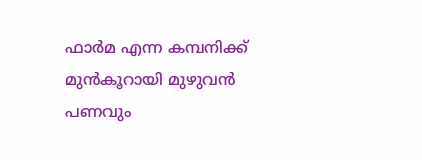ഫാര്‍മ എന്ന കമ്പനിക്ക് മുന്‍കൂറായി മുഴുവന്‍ പണവും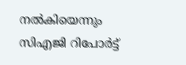നല്‍കിയെന്നും സിഎജി റിപോര്‍ട്ട്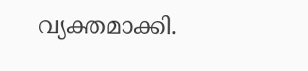വ്യക്തമാക്കി.